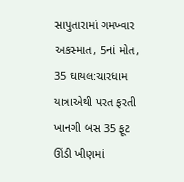સાપુતારામાં ગમખ્વાર અકસ્માત, 5નાં મોત, 35 ઘાયલ:ચારધામ યાત્રાએથી પરત ફરતી ખાનગી બસ 35 ફૂટ ઊંડી ખીણમાં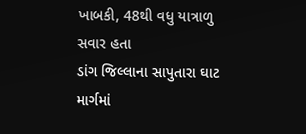ખાબકી, 48થી વધુ યાત્રાળુ સવાર હતા
ડાંગ જિલ્લાના સાપુતારા ઘાટ માર્ગમાં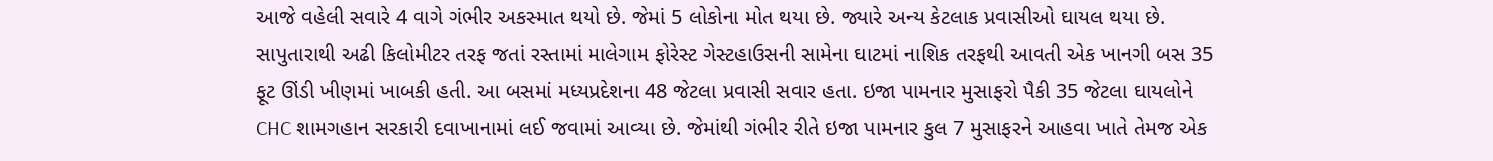આજે વહેલી સવારે 4 વાગે ગંભીર અકસ્માત થયો છે. જેમાં 5 લોકોના મોત થયા છે. જ્યારે અન્ય કેટલાક પ્રવાસીઓ ઘાયલ થયા છે. સાપુતારાથી અઢી કિલોમીટર તરફ જતાં રસ્તામાં માલેગામ ફોરેસ્ટ ગેસ્ટહાઉસની સામેના ઘાટમાં નાશિક તરફથી આવતી એક ખાનગી બસ 35 ફૂટ ઊંડી ખીણમાં ખાબકી હતી. આ બસમાં મધ્યપ્રદેશના 48 જેટલા પ્રવાસી સવાર હતા. ઇજા પામનાર મુસાફરો પૈકી 35 જેટલા ઘાયલોને CHC શામગહાન સરકારી દવાખાનામાં લઈ જવામાં આવ્યા છે. જેમાંથી ગંભીર રીતે ઇજા પામનાર કુલ 7 મુસાફરને આહવા ખાતે તેમજ એક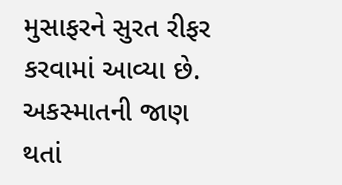મુસાફરને સુરત રીફર કરવામાં આવ્યા છે. અકસ્માતની જાણ થતાં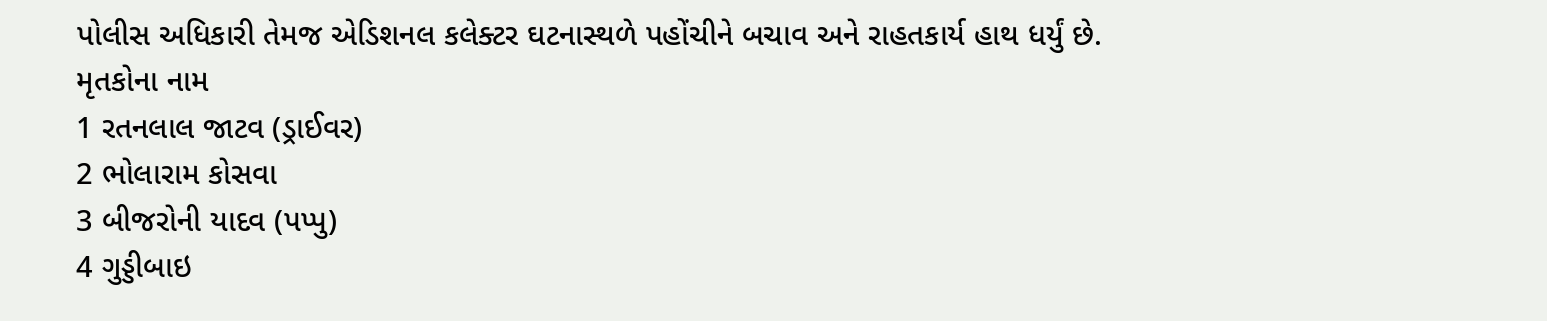પોલીસ અધિકારી તેમજ એડિશનલ કલેક્ટર ઘટનાસ્થળે પહોંચીને બચાવ અને રાહતકાર્ય હાથ ધર્યું છે.
મૃતકોના નામ
1 રતનલાલ જાટવ (ડ્રાઈવર)
2 ભોલારામ કોસવા
3 બીજરોની યાદવ (પપ્પુ)
4 ગુડ્ડીબાઇ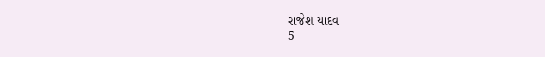રાજેશ યાદવ
5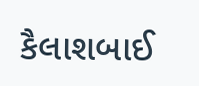કૈલાશબાઈ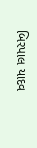બિરપાલ યાદવ